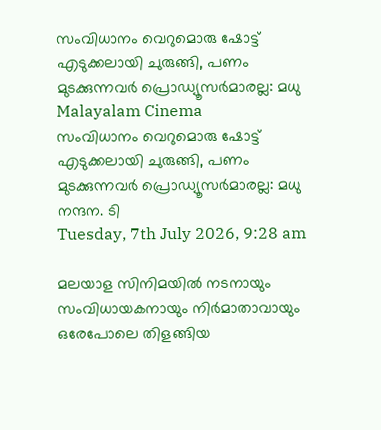സംവിധാനം വെറുമൊരു ഷോട്ട് എടുക്കലായി ചുരുങ്ങി, പണം മുടക്കുന്നവർ പ്രൊഡ്യൂസർമാരല്ല: മധു
Malayalam Cinema
സംവിധാനം വെറുമൊരു ഷോട്ട് എടുക്കലായി ചുരുങ്ങി, പണം മുടക്കുന്നവർ പ്രൊഡ്യൂസർമാരല്ല: മധു
നന്ദന. ടി
Tuesday, 7th July 2026, 9:28 am

മലയാള സിനിമയിൽ നടനായും സംവിധായകനായും നിർമാതാവായും ഒരേപോലെ തിളങ്ങിയ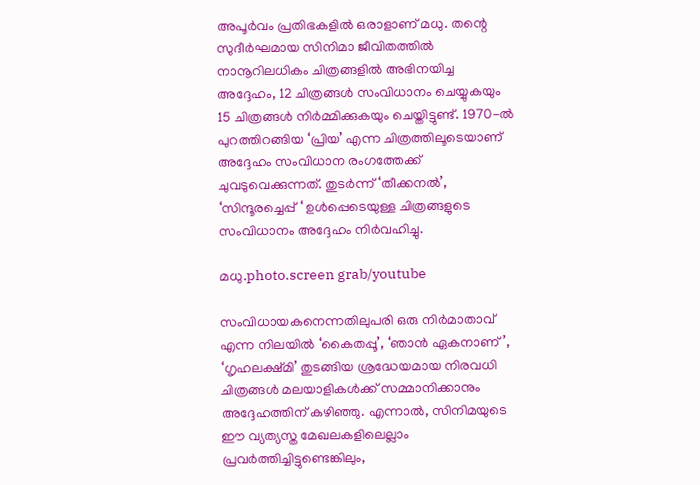അപൂർവം പ്രതിഭകളിൽ ഒരാളാണ് മധു. തന്റെ സുദീർഘമായ സിനിമാ ജീവിതത്തിൽ നാനൂറിലധികം ചിത്രങ്ങളിൽ അഭിനയിച്ച അദ്ദേഹം, 12 ചിത്രങ്ങൾ സംവിധാനം ചെയ്യുകയും 15 ചിത്രങ്ങൾ നിർമ്മിക്കുകയും ചെയ്തിട്ടുണ്ട്. 1970-ൽ പുറത്തിറങ്ങിയ ‘പ്രിയ’ എന്ന ചിത്രത്തിലൂടെയാണ് അദ്ദേഹം സംവിധാന രംഗത്തേക്ക് ചുവടുവെക്കുന്നത്. തുടർന്ന് ‘തീക്കനൽ’, ‘സിന്ദൂരച്ചെപ്പ് ‘ ഉൾപ്പെടെയുള്ള ചിത്രങ്ങളുടെ സംവിധാനം അദ്ദേഹം നിർവഹിച്ചു.

മധു.photo.screen grab/youtube

സംവിധായകനെന്നതിലുപരി ഒരു നിർമാതാവ് എന്ന നിലയിൽ ‘കൈതപ്പൂ’, ‘ഞാൻ ഏകനാണ്’, ‘ഗൃഹലക്ഷ്മി’ തുടങ്ങിയ ശ്രദ്ധേയമായ നിരവധി ചിത്രങ്ങൾ മലയാളികൾക്ക് സമ്മാനിക്കാനും അദ്ദേഹത്തിന് കഴിഞ്ഞു. എന്നാൽ, സിനിമയുടെ ഈ വ്യത്യസ്ത മേഖലകളിലെല്ലാം പ്രവർത്തിച്ചിട്ടുണ്ടെങ്കിലും,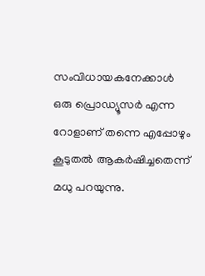സംവിധായകനേക്കാൾ ഒരു പ്രൊഡ്യൂസർ എന്ന റോളാണ് തന്നെ എപ്പോഴും കൂടുതൽ ആകർഷിച്ചതെന്ന് മധു പറയുന്നു.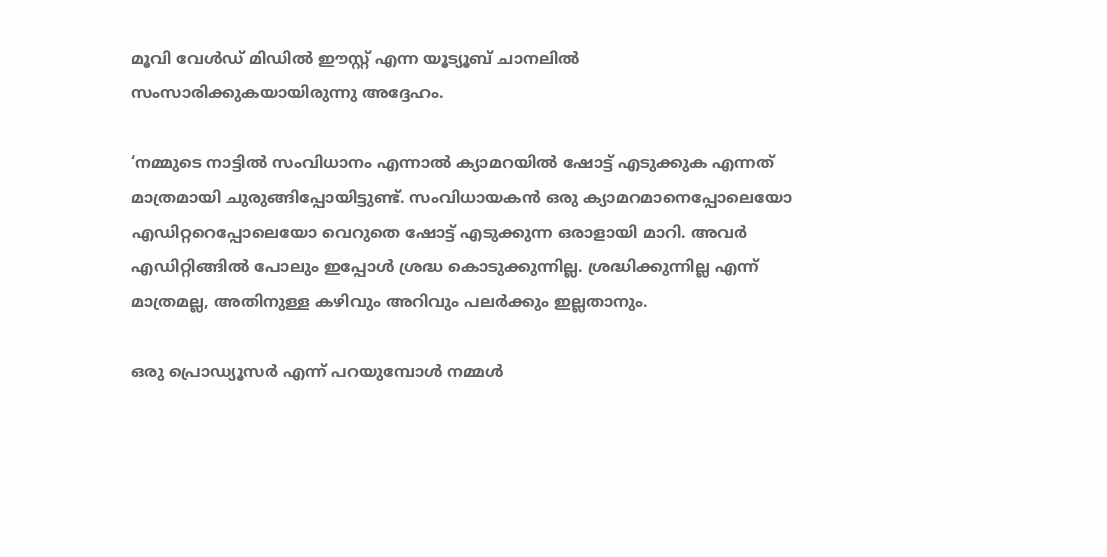മൂവി വേൾഡ് മിഡിൽ ഈസ്റ്റ് എന്ന യൂട്യൂബ് ചാനലിൽ സംസാരിക്കുകയായിരുന്നു അദ്ദേഹം.

‘നമ്മുടെ നാട്ടിൽ സംവിധാനം എന്നാൽ ക്യാമറയിൽ ഷോട്ട് എടുക്കുക എന്നത് മാത്രമായി ചുരുങ്ങിപ്പോയിട്ടുണ്ട്. സംവിധായകൻ ഒരു ക്യാമറമാനെപ്പോലെയോ എഡിറ്ററെപ്പോലെയോ വെറുതെ ഷോട്ട് എടുക്കുന്ന ഒരാളായി മാറി. അവർ എഡിറ്റിങ്ങിൽ പോലും ഇപ്പോൾ ശ്രദ്ധ കൊടുക്കുന്നില്ല. ശ്രദ്ധിക്കുന്നില്ല എന്ന് മാത്രമല്ല, അതിനുള്ള കഴിവും അറിവും പലർക്കും ഇല്ലതാനും.

ഒരു പ്രൊഡ്യൂസർ എന്ന് പറയുമ്പോൾ നമ്മൾ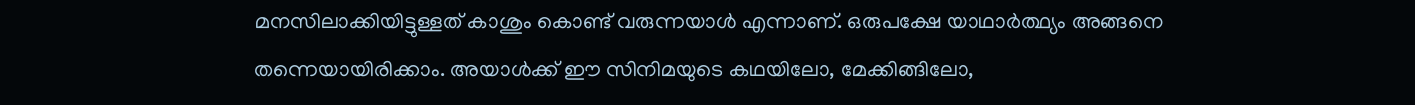മനസിലാക്കിയിട്ടുള്ളത് കാശും കൊണ്ട് വരുന്നയാൾ എന്നാണ്. ഒരുപക്ഷേ യാഥാർത്ഥ്യം അങ്ങനെ തന്നെയായിരിക്കാം. അയാൾക്ക് ഈ സിനിമയുടെ കഥയിലോ, മേക്കിങ്ങിലോ,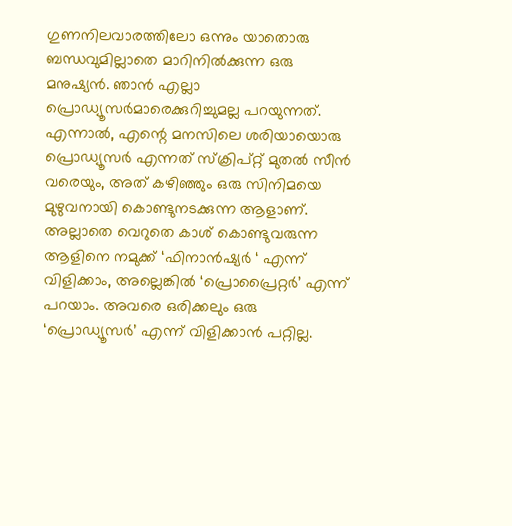ഗുണനിലവാരത്തിലോ ഒന്നും യാതൊരു ബന്ധവുമില്ലാതെ മാറിനിൽക്കുന്ന ഒരു മനുഷ്യൻ. ഞാൻ എല്ലാ പ്രൊഡ്യൂസർമാരെക്കുറിച്ചുമല്ല പറയുന്നത്. എന്നാൽ, എന്റെ മനസിലെ ശരിയായൊരു പ്രൊഡ്യൂസർ എന്നത് സ്ക്രിപ്റ്റ് മുതൽ സീൻ വരെയും, അത് കഴിഞ്ഞും ഒരു സിനിമയെ മുഴുവനായി കൊണ്ടുനടക്കുന്ന ആളാണ്. അല്ലാതെ വെറുതെ കാശ് കൊണ്ടുവരുന്ന ആളിനെ നമുക്ക് ‘ഫിനാൻഷ്യർ ‘ എന്ന് വിളിക്കാം, അല്ലെങ്കിൽ ‘പ്രൊപ്രൈറ്റർ’ എന്ന് പറയാം. അവരെ ഒരിക്കലും ഒരു ‘പ്രൊഡ്യൂസർ’ എന്ന് വിളിക്കാൻ പറ്റില്ല.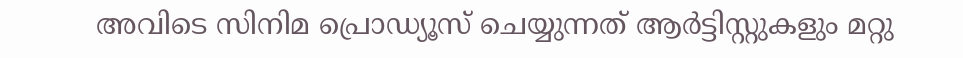അവിടെ സിനിമ പ്രൊഡ്യൂസ് ചെയ്യുന്നത് ആർട്ടിസ്റ്റുകളും മറ്റു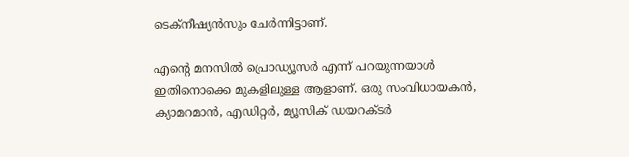ടെക്നീഷ്യൻസും ചേർന്നിട്ടാണ്.

എന്റെ മനസിൽ പ്രൊഡ്യൂസർ എന്ന് പറയുന്നയാൾ ഇതിനൊക്കെ മുകളിലുള്ള ആളാണ്. ഒരു സംവിധായകൻ, ക്യാമറമാൻ, എഡിറ്റർ, മ്യൂസിക് ഡയറക്ടർ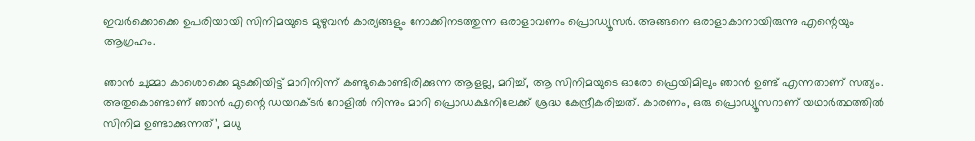ഇവർക്കൊക്കെ ഉപരിയായി സിനിമയുടെ മുഴുവൻ കാര്യങ്ങളും നോക്കിനടത്തുന്ന ഒരാളാവണം പ്രൊഡ്യൂസർ. അങ്ങനെ ഒരാളാകാനായിരുന്നു എന്റെയും ആഗ്രഹം.

ഞാൻ ചുമ്മാ കാശൊക്കെ മുടക്കിയിട്ട് മാറിനിന്ന് കണ്ടുകൊണ്ടിരിക്കുന്ന ആളല്ല, മറിച്ച്, ആ സിനിമയുടെ ഓരോ ഫ്രെയിമിലും ഞാൻ ഉണ്ട് എന്നതാണ് സത്യം. അതുകൊണ്ടാണ് ഞാൻ എന്റെ ഡയറക്ടർ റോളിൽ നിന്നും മാറി പ്രൊഡക്ഷനിലേക്ക് ശ്രദ്ധ കേന്ദ്രീകരിച്ചത്. കാരണം, ഒരു പ്രൊഡ്യൂസറാണ് യഥാർത്ഥത്തിൽ സിനിമ ഉണ്ടാക്കുന്നത്’, മധു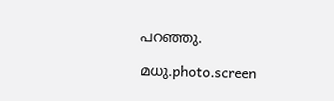പറഞ്ഞു.

മധു.photo.screen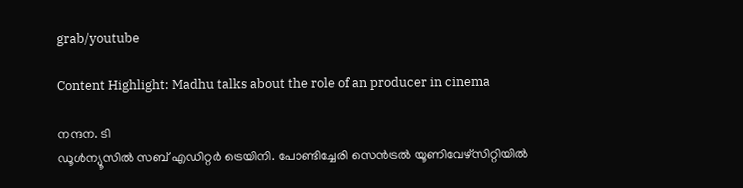grab/youtube

Content Highlight: Madhu talks about the role of an producer in cinema

നന്ദന. ടി
ഡൂള്‍ന്യൂസില്‍ സബ് എഡിറ്റര്‍ ട്രെയിനി. പോണ്ടിച്ചേരി സെന്‍ട്രല്‍ യൂണിവേഴ്‌സിറ്റിയില്‍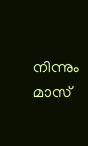നിന്നും മാസ്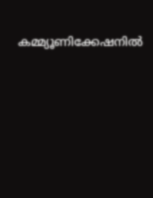കമ്മ്യൂണിക്കേഷനില്‍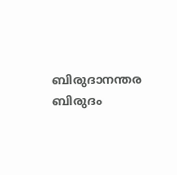ബിരുദാനന്തര ബിരുദം